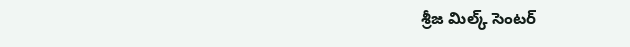శ్రీజ మిల్క్ సెంటర్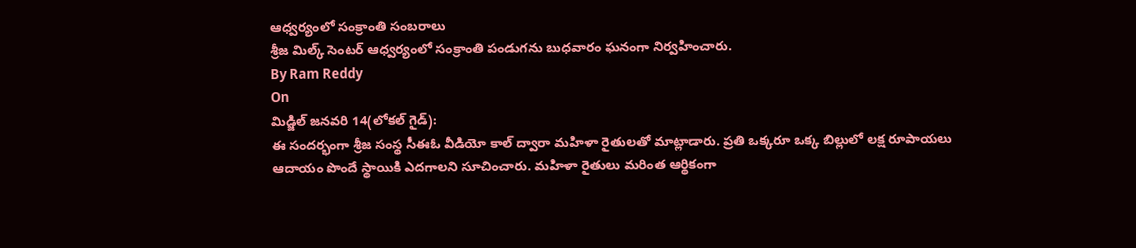ఆధ్వర్యంలో సంక్రాంతి సంబరాలు
శ్రీజ మిల్క్ సెంటర్ ఆధ్వర్యంలో సంక్రాంతి పండుగను బుధవారం ఘనంగా నిర్వహించారు.
By Ram Reddy
On
మిడ్జిల్ జనవరి 14(లోకల్ గైడ్):
ఈ సందర్భంగా శ్రీజ సంస్థ సీఈఓ వీడియో కాల్ ద్వారా మహిళా రైతులతో మాట్లాడారు. ప్రతి ఒక్కరూ ఒక్క బిల్లులో లక్ష రూపాయలు ఆదాయం పొందే స్థాయికి ఎదగాలని సూచించారు. మహిళా రైతులు మరింత ఆర్థికంగా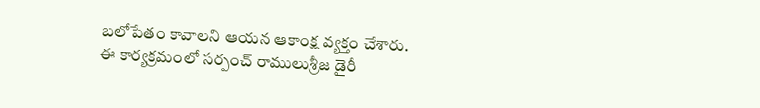బలోపేతం కావాలని ఆయన ఆకాంక్ష వ్యక్తం చేశారు.
ఈ కార్యక్రమంలో సర్పంచ్ రాములుశ్రీజ డైరీ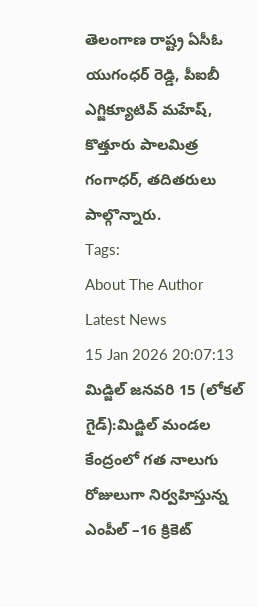తెలంగాణ రాష్ట్ర ఏసీఓ యుగంధర్ రెడ్డి, పీఐబీ ఎగ్జిక్యూటివ్ మహేష్, కొత్తూరు పాలమిత్ర గంగాధర్, తదితరులు పాల్గొన్నారు.
Tags:
About The Author
Latest News
15 Jan 2026 20:07:13
మిడ్జిల్ జనవరి 15 (లోకల్ గైడ్):మిడ్జిల్ మండల కేంద్రంలో గత నాలుగు రోజులుగా నిర్వహిస్తున్న ఎంపీల్ –16 క్రికెట్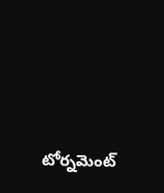టోర్నమెంట్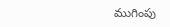ముగింపు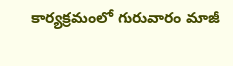కార్యక్రమంలో గురువారం మాజీ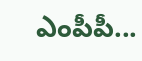ఎంపీపీ...